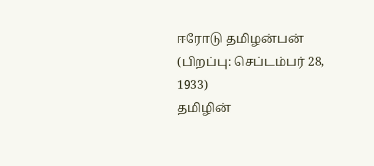ஈரோடு தமிழன்பன் (பிறப்பு: செப்டம்பர் 28, 1933)
தமிழின்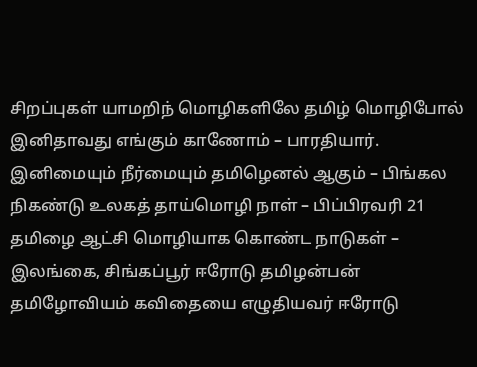சிறப்புகள் யாமறிந் மொழிகளிலே தமிழ் மொழிபோல் இனிதாவது எங்கும் காணோம் – பாரதியார். இனிமையும் நீர்மையும் தமிழெனல் ஆகும் – பிங்கல நிகண்டு உலகத் தாய்மொழி நாள் – பிப்பிரவரி 21 தமிழை ஆட்சி மொழியாக கொண்ட நாடுகள் – இலங்கை, சிங்கப்பூர் ஈரோடு தமிழன்பன் தமிழோவியம் கவிதையை எழுதியவர் ஈரோடு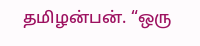தமிழன்பன். “ஒரு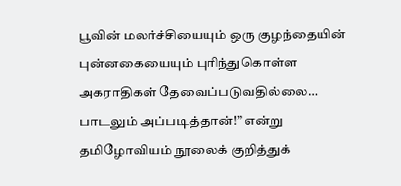பூவின் மலர்ச்சியையும் ஒரு குழந்தையின் புன்னகையையும் புரிந்துகொள்ள அகராதிகள் தேவைப்படுவதில்லை… பாடலும் அப்படித்தான்!” என்று தமிழோவியம் நூலைக் குறித்துக்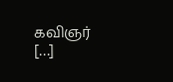கவிஞர் […]